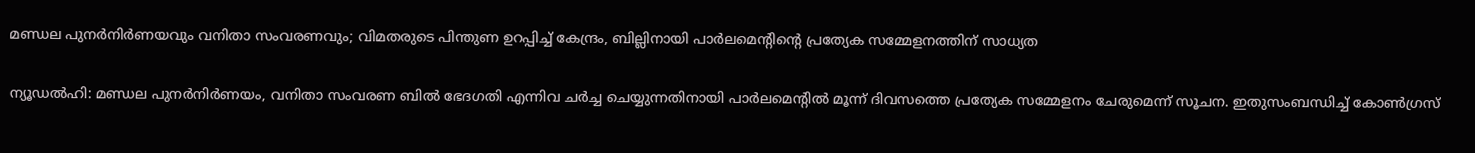മണ്ഡല പുനർനിർണയവും വനിതാ സംവരണവും; വിമതരുടെ പിന്തുണ ഉറപ്പിച്ച് കേന്ദ്രം, ബില്ലിനായി പാർലമെന്റിന്റെ പ്രത്യേക സമ്മേളനത്തിന് സാധ്യത

ന്യൂഡൽഹി: മണ്ഡല പുനർനിർണയം, വനിതാ സംവരണ ബിൽ ഭേദഗതി എന്നിവ ചർച്ച ചെയ്യുന്നതിനായി പാർലമെന്റിൽ മൂന്ന് ദിവസത്തെ പ്രത്യേക സമ്മേളനം ചേരുമെന്ന് സൂചന. ഇതുസംബന്ധിച്ച് കോൺഗ്രസ്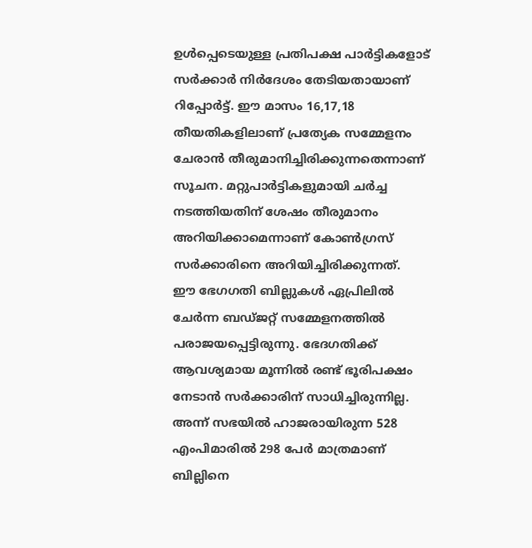ഉൾപ്പെടെയുള്ള പ്രതിപക്ഷ പാർട്ടികളോട് സർക്കാർ നിർദേശം തേടിയതായാണ് റിപ്പോർട്ട്. ഈ മാസം 16,17,18 തീയതികളിലാണ് പ്രത്യേക സമ്മേളനം ചേരാൻ തീരുമാനിച്ചിരിക്കുന്നതെന്നാണ് സൂചന. മറ്റുപാർട്ടികളുമായി ചർച്ച നടത്തിയതിന് ശേഷം തീരുമാനം അറിയിക്കാമെന്നാണ് കോൺഗ്രസ് സർക്കാരിനെ അറിയിച്ചിരിക്കുന്നത്.
ഈ ഭേഗഗതി ബില്ലുകൾ ഏപ്രിലിൽ ചേർന്ന ബഡ്ജറ്റ് സമ്മേളനത്തിൽ പരാജയപ്പെട്ടിരുന്നു. ഭേദഗതിക്ക് ആവശ്യമായ മൂന്നിൽ രണ്ട് ഭൂരിപക്ഷം നേടാൻ സർക്കാരിന് സാധിച്ചിരുന്നില്ല. അന്ന് സഭയിൽ ഹാജരായിരുന്ന 528 എംപിമാരിൽ 298 പേർ മാത്രമാണ് ബില്ലിനെ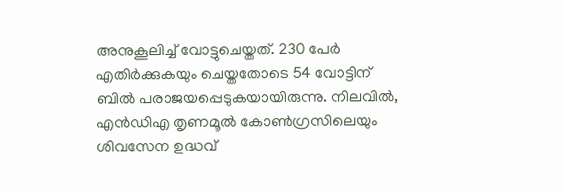അനുകൂലിച്ച് വോട്ടുചെയ്തത്. 230 പേർ എതിർക്കുകയും ചെയ്തതോടെ 54 വോട്ടിന് ബിൽ പരാജയപ്പെടുകയായിരുന്നു. നിലവിൽ, എൻഡിഎ തൃണമൂൽ കോൺഗ്രസിലെയും ശിവസേന ഉദ്ധവ്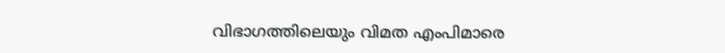വിഭാഗത്തിലെയും വിമത എംപിമാരെ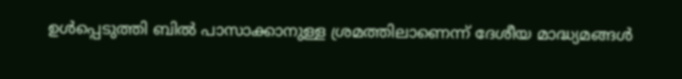ഉൾപ്പെടുത്തി ബിൽ പാസാക്കാനുള്ള ശ്രമത്തിലാണെന്ന് ദേശീയ മാദ്ധ്യമങ്ങൾ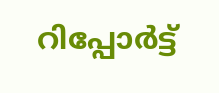റിപ്പോർട്ട്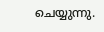ചെയ്യുന്നു.